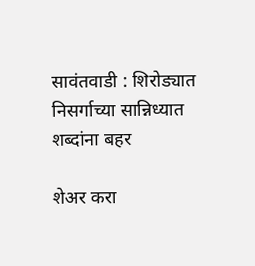सावंतवाडी : शिरोड्यात निसर्गाच्या सान्निध्यात शब्दांना बहर

शेअर करा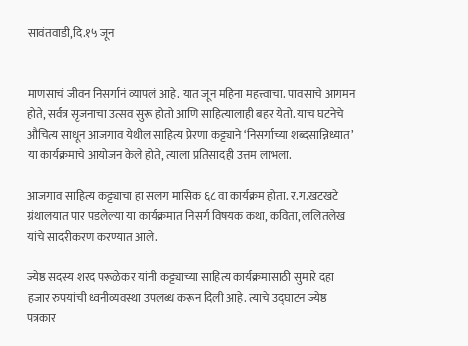सावंतवाडी,दि.१५ जून


माणसाचं जीवन निसर्गानं व्यापलं आहे. यात जून महिना महत्त्वाचा. पावसाचे आगमन होते, सर्वत्र सृजनाचा उत्सव सुरू होतो आणि साहित्यालाही बहर येतो. याच घटनेचे औचित्य साधून आजगाव येथील साहित्य प्रेरणा कट्ट्याने ‘निसर्गाच्या शब्दसान्निध्यात’ या कार्यक्रमाचे आयोजन केले होते, त्याला प्रतिसादही उत्तम लाभला.

आजगाव साहित्य कट्ट्याचा हा सलग मासिक ६८ वा कार्यक्रम होता. र.ग.खटखटे ग्रंथालयात पार पडलेल्या या कार्यक्रमात निसर्ग विषयक कथा, कविता, ललितलेख यांचे सादरीकरण करण्यात आले.

ज्येष्ठ सदस्य शरद परूळेकर यांनी कट्ट्याच्या साहित्य कार्यक्रमासाठी सुमारे दहा हजार रुपयांची ध्वनीव्यवस्था उपलब्ध करून दिली आहे. त्याचे उद्घाटन ज्येष्ठ पत्रकार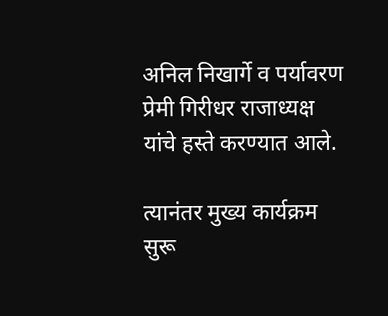अनिल निखार्गे व पर्यावरण प्रेमी गिरीधर राजाध्यक्ष यांचे हस्ते करण्यात आले.

त्यानंतर मुख्य कार्यक्रम सुरू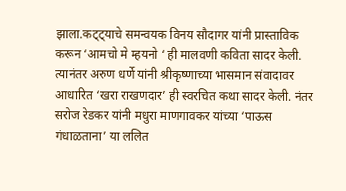झाला.कट्ट्याचे समन्वयक विनय सौदागर यांनी प्रास्ताविक करून ‘आमचो मे म्हयनो ‘ ही मालवणी कविता सादर केली. त्यानंतर अरुण धर्णे यांनी श्रीकृष्णाच्या भासमान संवादावर आधारित ‘खरा राखणदार’ ही स्वरचित कथा सादर केली. नंतर सरोज रेडकर यांनी मधुरा माणगावकर यांच्या ‘पाऊस गंधाळताना’ या ललित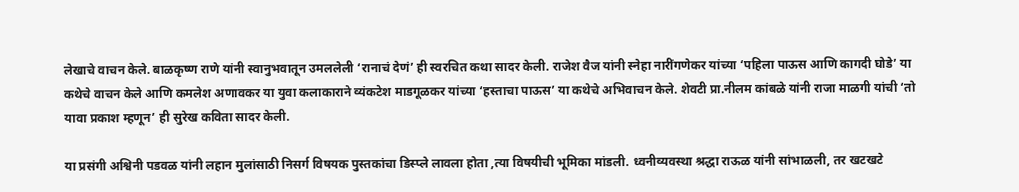लेखाचे वाचन केले. बाळकृष्ण राणे यांनी स्वानुभवातून उमललेली ‘रानाचं देणं’ ही स्वरचित कथा सादर केली. राजेश वैज यांनी स्नेहा नारींगणेकर यांच्या ‘पहिला पाऊस आणि कागदी घोडे’ या कथेचे वाचन केले आणि कमलेश अणावकर या युवा कलाकाराने व्यंकटेश माडगूळकर यांच्या ‘हस्ताचा पाऊस’ या कथेचे अभिवाचन केले. शेवटी प्रा.नीलम कांबळे यांनी राजा माळगी यांची ‘तो यावा प्रकाश म्हणून’ ही सुरेख कविता सादर केली.

या प्रसंगी अश्विनी पडवळ यांनी लहान मुलांसाठी निसर्ग विषयक पुस्तकांचा डिस्प्ले लावला होता ,त्या विषयीची भूमिका मांडली. ध्वनीव्यवस्था श्रद्धा राऊळ यांनी सांभाळली, तर खटखटे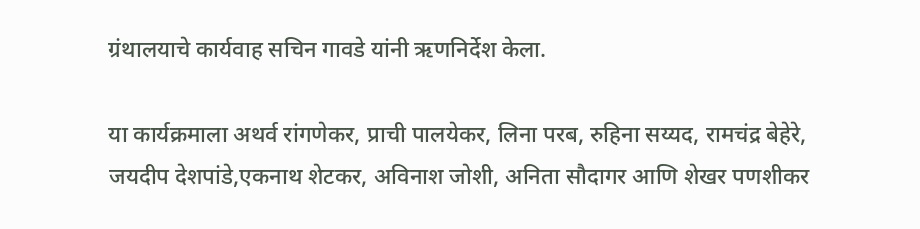ग्रंथालयाचे कार्यवाह सचिन गावडे यांनी ऋणनिर्देश केला.

या कार्यक्रमाला अथर्व रांगणेकर, प्राची पालयेकर, लिना परब, रुहिना सय्यद, रामचंद्र बेहेरे, जयदीप देशपांडे,एकनाथ शेटकर, अविनाश जोशी, अनिता सौदागर आणि शेखर पणशीकर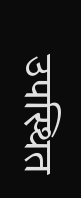उपस्थित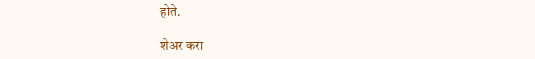होते.

शेअर करा